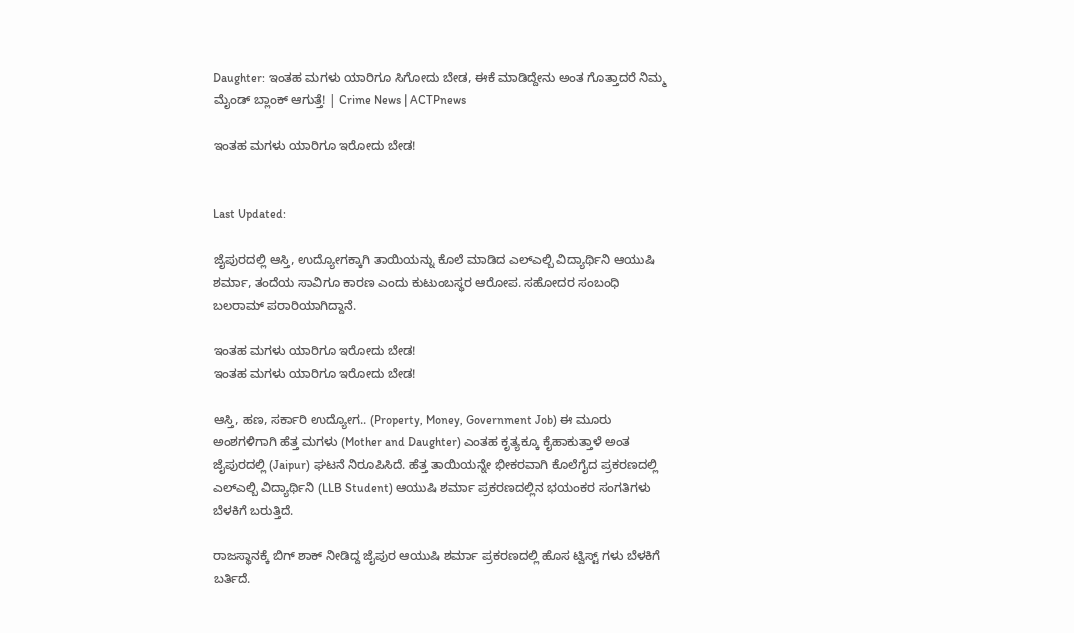Daughter: ಇಂತಹ ಮಗಳು ಯಾರಿಗೂ ಸಿಗೋದು ಬೇಡ, ಈಕೆ ಮಾಡಿದ್ದೇನು ಅಂತ ಗೊತ್ತಾದರೆ ನಿಮ್ಮ ಮೈಂಡ್ ಬ್ಲಾಂಕ್ ಆಗುತ್ತೆ! | Crime News | ACTPnews

ಇಂತಹ ಮಗಳು ಯಾರಿಗೂ ಇರೋದು ಬೇಡ!


Last Updated:

ಜೈಪುರದಲ್ಲಿ ಆಸ್ತಿ, ಉದ್ಯೋಗಕ್ಕಾಗಿ ತಾಯಿಯನ್ನು ಕೊಲೆ ಮಾಡಿದ ಎಲ್ಎಲ್ಬಿ ವಿದ್ಯಾರ್ಥಿನಿ ಆಯುಷಿ ಶರ್ಮಾ, ತಂದೆಯ ಸಾವಿಗೂ ಕಾರಣ ಎಂದು ಕುಟುಂಬಸ್ಥರ ಆರೋಪ. ಸಹೋದರ ಸಂಬಂಧಿ ಬಲರಾಮ್ ಪರಾರಿಯಾಗಿದ್ದಾನೆ.

ಇಂತಹ ಮಗಳು ಯಾರಿಗೂ ಇರೋದು ಬೇಡ!
ಇಂತಹ ಮಗಳು ಯಾರಿಗೂ ಇರೋದು ಬೇಡ!

ಆಸ್ತಿ, ಹಣ, ಸರ್ಕಾರಿ ಉದ್ಯೋಗ.. (Property, Money, Government Job) ಈ ಮೂರು ಅಂಶಗಳಿಗಾಗಿ ಹೆತ್ತ ಮಗಳು (Mother and Daughter) ಎಂತಹ ಕೃತ್ಯಕ್ಕೂ ಕೈಹಾಕುತ್ತಾಳೆ ಅಂತ ಜೈಪುರದಲ್ಲಿ (Jaipur) ಘಟನೆ ನಿರೂಪಿಸಿದೆ. ಹೆತ್ತ ತಾಯಿಯನ್ನೇ ಭೀಕರವಾಗಿ ಕೊಲೆಗೈದ ಪ್ರಕರಣದಲ್ಲಿ ಎಲ್ಎಲ್ಬಿ ವಿದ್ಯಾರ್ಥಿನಿ (LLB Student) ಆಯುಷಿ ಶರ್ಮಾ ಪ್ರಕರಣದಲ್ಲಿನ ಭಯಂಕರ ಸಂಗತಿಗಳು ಬೆಳಕಿಗೆ ಬರುತ್ತಿದೆ.

ರಾಜಸ್ಥಾನಕ್ಕೆ ಬಿಗ್ ಶಾಕ್ ನೀಡಿದ್ದ ಜೈಪುರ ಆಯುಷಿ ಶರ್ಮಾ ಪ್ರಕರಣದಲ್ಲಿ ಹೊಸ ಟ್ವಿಸ್ಟ್ ಗಳು ಬೆಳಕಿಗೆ ಬರ್ತಿದೆ.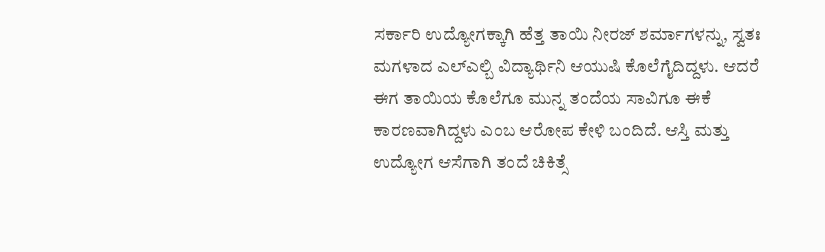ಸರ್ಕಾರಿ ಉದ್ಯೋಗಕ್ಕಾಗಿ ಹೆತ್ತ ತಾಯಿ ನೀರಜ್ ಶರ್ಮಾಗಳನ್ನು, ಸ್ವತಃ ಮಗಳಾದ ಎಲ್ಎಲ್ಬಿ ವಿದ್ಯಾರ್ಥಿನಿ ಆಯುಷಿ ಕೊಲೆಗೈದಿದ್ದಳು. ಆದರೆ ಈಗ ತಾಯಿಯ ಕೊಲೆಗೂ ಮುನ್ನ ತಂದೆಯ ಸಾವಿಗೂ ಈಕೆ ಕಾರಣವಾಗಿದ್ದಳು ಎಂಬ ಆರೋಪ ಕೇಳಿ ಬಂದಿದೆ. ಆಸ್ತಿ ಮತ್ತು ಉದ್ಯೋಗ ಆಸೆಗಾಗಿ ತಂದೆ ಚಿಕಿತ್ಸೆ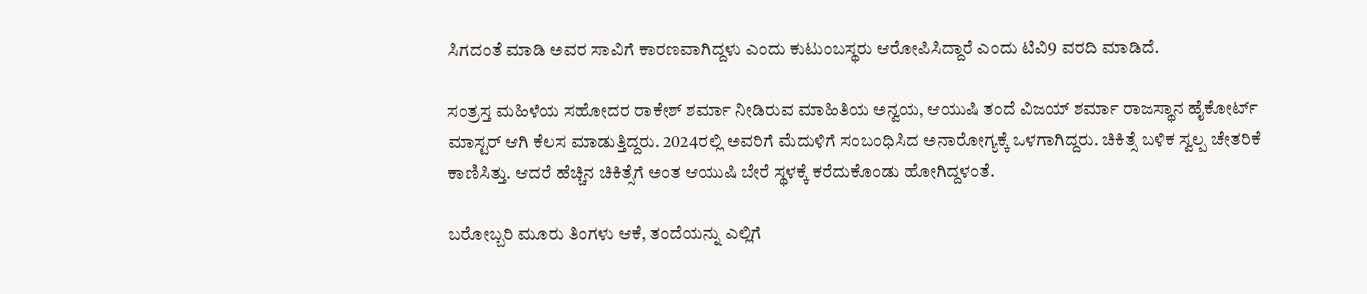ಸಿಗದಂತೆ ಮಾಡಿ ಅವರ ಸಾವಿಗೆ ಕಾರಣವಾಗಿದ್ದಳು ಎಂದು ಕುಟುಂಬಸ್ಥರು ಆರೋಪಿಸಿದ್ದಾರೆ ಎಂದು ಟಿವಿ9 ವರದಿ ಮಾಡಿದೆ.

ಸಂತ್ರಸ್ತ ಮಹಿಳೆಯ ಸಹೋದರ ರಾಕೇಶ್ ಶರ್ಮಾ ನೀಡಿರುವ ಮಾಹಿತಿಯ ಅನ್ವಯ, ಆಯುಷಿ ತಂದೆ ವಿಜಯ್ ಶರ್ಮಾ ರಾಜಸ್ಥಾನ ಹೈಕೋರ್ಟ್ ಮಾಸ್ಟರ್ ಆಗಿ ಕೆಲಸ ಮಾಡುತ್ತಿದ್ದರು. 2024ರಲ್ಲಿ ಅವರಿಗೆ ಮೆದುಳಿಗೆ ಸಂಬಂಧಿಸಿದ ಅನಾರೋಗ್ಯಕ್ಕೆ ಒಳಗಾಗಿದ್ದರು. ಚಿಕಿತ್ಸೆ ಬಳಿಕ ಸ್ವಲ್ಪ ಚೇತರಿಕೆ ಕಾಣಿಸಿತ್ತು. ಆದರೆ ಹೆಚ್ಚಿನ ಚಿಕಿತ್ಸೆಗೆ ಅಂತ ಆಯುಷಿ ಬೇರೆ ಸ್ಥಳಕ್ಕೆ ಕರೆದುಕೊಂಡು ಹೋಗಿದ್ದಳಂತೆ.

ಬರೋಬ್ಬರಿ ಮೂರು ತಿಂಗಳು ಆಕೆ, ತಂದೆಯನ್ನು ಎಲ್ಲಿಗೆ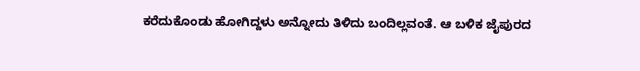ಕರೆದುಕೊಂಡು ಹೋಗಿದ್ದಳು ಅನ್ನೋದು ತಿಳಿದು ಬಂದಿಲ್ಲವಂತೆ. ಆ ಬಳಿಕ ಜೈಪುರದ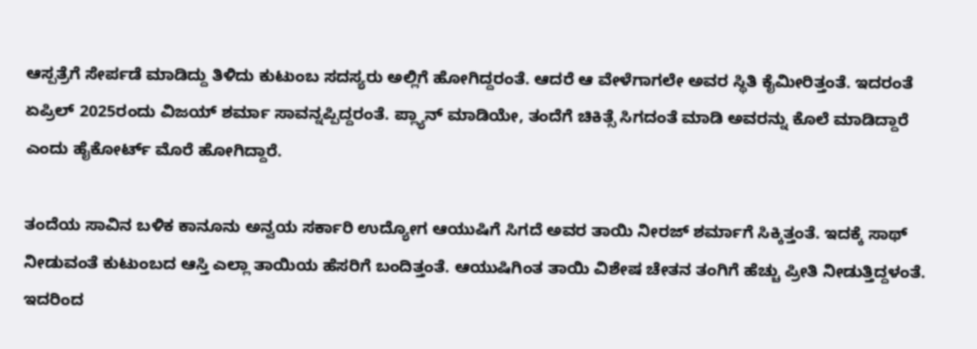ಆಸ್ಪತ್ರೆಗೆ ಸೇರ್ಪಡೆ ಮಾಡಿದ್ದು ತಿಳಿದು ಕುಟುಂಬ ಸದಸ್ಯರು ಅಲ್ಲಿಗೆ ಹೋಗಿದ್ದರಂತೆ. ಆದರೆ ಆ ವೇಳೆಗಾಗಲೇ ಅವರ ಸ್ಥಿತಿ ಕೈಮೀರಿತ್ತಂತೆ. ಇದರಂತೆ ಏಪ್ರಿಲ್ 2025ರಂದು ವಿಜಯ್ ಶರ್ಮಾ ಸಾವನ್ನಪ್ಪಿದ್ದರಂತೆ. ಪ್ಲ್ಯಾನ್ ಮಾಡಿಯೇ, ತಂದೆಗೆ ಚಿಕಿತ್ಸೆ ಸಿಗದಂತೆ ಮಾಡಿ ಅವರನ್ನು ಕೊಲೆ ಮಾಡಿದ್ದಾರೆ ಎಂದು ಹೈಕೋರ್ಟ್ ಮೊರೆ ಹೋಗಿದ್ದಾರೆ.

ತಂದೆಯ ಸಾವಿನ ಬಳಿಕ ಕಾನೂನು ಅನ್ವಯ ಸರ್ಕಾರಿ ಉದ್ಯೋಗ ಆಯುಷಿಗೆ ಸಿಗದೆ ಅವರ ತಾಯಿ ನೀರಜ್ ಶರ್ಮಾಗೆ ಸಿಕ್ಕಿತ್ತಂತೆ. ಇದಕ್ಕೆ ಸಾಥ್ ನೀಡುವಂತೆ ಕುಟುಂಬದ ಆಸ್ತಿ ಎಲ್ಲಾ ತಾಯಿಯ ಹೆಸರಿಗೆ ಬಂದಿತ್ತಂತೆ. ಆಯುಷಿಗಿಂತ ತಾಯಿ ವಿಶೇಷ ಚೇತನ ತಂಗಿಗೆ ಹೆಚ್ಚು ಪ್ರೀತಿ ನೀಡುತ್ತಿದ್ದಳಂತೆ. ಇದರಿಂದ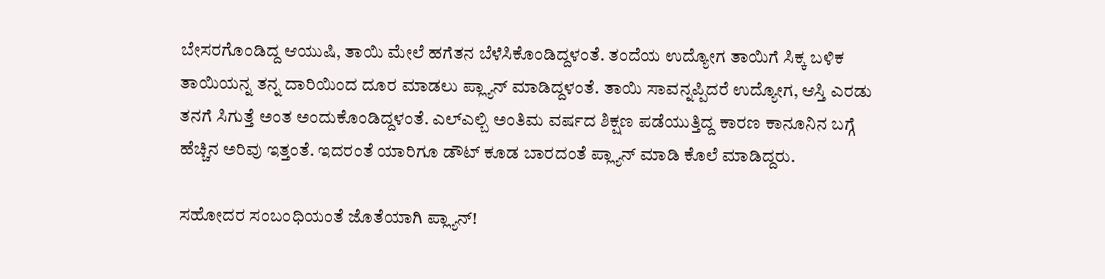ಬೇಸರಗೊಂಡಿದ್ದ ಆಯುಷಿ, ತಾಯಿ ಮೇಲೆ ಹಗೆತನ ಬೆಳೆಸಿಕೊಂಡಿದ್ದಳಂತೆ. ತಂದೆಯ ಉದ್ಯೋಗ ತಾಯಿಗೆ ಸಿಕ್ಕ ಬಳಿಕ ತಾಯಿಯನ್ನ ತನ್ನ ದಾರಿಯಿಂದ ದೂರ ಮಾಡಲು ಪ್ಲ್ಯಾನ್ ಮಾಡಿದ್ದಳಂತೆ. ತಾಯಿ ಸಾವನ್ನಪ್ಪಿದರೆ ಉದ್ಯೋಗ, ಆಸ್ತಿ ಎರಡು ತನಗೆ ಸಿಗುತ್ತೆ ಅಂತ ಅಂದುಕೊಂಡಿದ್ದಳಂತೆ. ಎಲ್ಎಲ್ಬಿ ಅಂತಿಮ ವರ್ಷದ ಶಿಕ್ಷಣ ಪಡೆಯುತ್ತಿದ್ದ ಕಾರಣ ಕಾನೂನಿನ ಬಗ್ಗೆ ಹೆಚ್ಚಿನ ಅರಿವು ಇತ್ತಂತೆ. ಇದರಂತೆ ಯಾರಿಗೂ ಡೌಟ್ ಕೂಡ ಬಾರದಂತೆ ಪ್ಲ್ಯಾನ್ ಮಾಡಿ ಕೊಲೆ ಮಾಡಿದ್ದರು.

ಸಹೋದರ ಸಂಬಂಧಿಯಂತೆ ಜೊತೆಯಾಗಿ ಪ್ಲ್ಯಾನ್!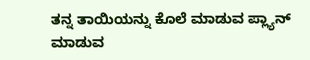ತನ್ನ ತಾಯಿಯನ್ನು ಕೊಲೆ ಮಾಡುವ ಪ್ಲ್ಯಾನ್ ಮಾಡುವ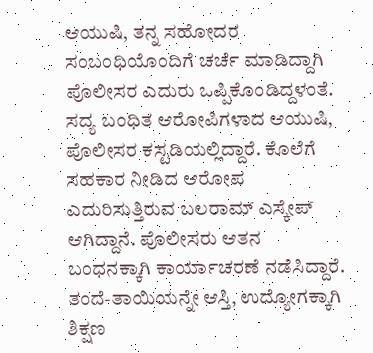ಆಯುಷಿ, ತನ್ನ ಸಹೋದರ ಸಂಬಂಧಿಯೊಂದಿಗೆ ಚರ್ಚೆ ಮಾಡಿದ್ದಾಗಿ ಪೊಲೀಸರ ಎದುರು ಒಪ್ಪಿಕೊಂಡಿದ್ದಳಂತೆ. ಸದ್ಯ ಬಂಧಿತ ಆರೋಪಿಗಳಾದ ಆಯುಷಿ, ಪೊಲೀಸರ ಕಸ್ಟಡಿಯಲ್ಲಿದ್ದಾರೆ. ಕೊಲೆಗೆ ಸಹಕಾರ ನೀಡಿದ ಆರೋಪ ಎದುರಿಸುತ್ತಿರುವ ಬಲರಾಮ್ ಎಸ್ಕೇಪ್ ಆಗಿದ್ದಾನೆ. ಪೊಲೀಸರು ಆತನ ಬಂಧನಕ್ಕಾಗಿ ಕಾರ್ಯಾಚರಣೆ ನಡೆಸಿದ್ದಾರೆ. ತಂದೆ-ತಾಯಿಯನ್ನೇ ಆಸ್ತಿ, ಉದ್ಯೋಗಕ್ಕಾಗಿ ಶಿಕ್ಷಣ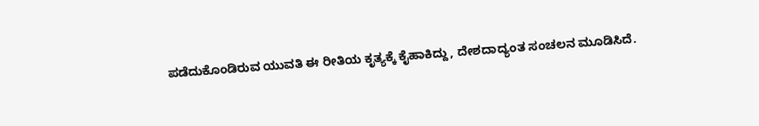ಪಡೆದುಕೊಂಡಿರುವ ಯುವತಿ ಈ ರೀತಿಯ ಕೃತ್ಯಕ್ಕೆ ಕೈಹಾಕಿದ್ದು, ದೇಶದಾದ್ಯಂತ ಸಂಚಲನ ಮೂಡಿಸಿದೆ.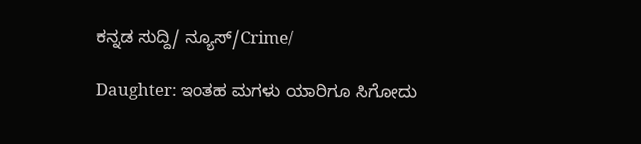ಕನ್ನಡ ಸುದ್ದಿ/ ನ್ಯೂಸ್/Crime/

Daughter: ಇಂತಹ ಮಗಳು ಯಾರಿಗೂ ಸಿಗೋದು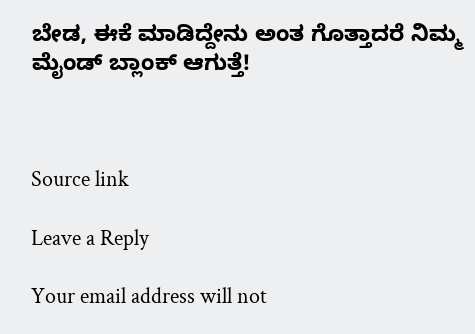ಬೇಡ, ಈಕೆ ಮಾಡಿದ್ದೇನು ಅಂತ ಗೊತ್ತಾದರೆ ನಿಮ್ಮ ಮೈಂಡ್ ಬ್ಲಾಂಕ್ ಆಗುತ್ತೆ!



Source link

Leave a Reply

Your email address will not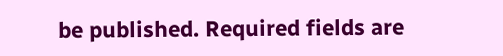be published. Required fields are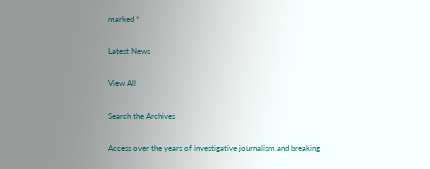marked *

Latest News

View All

Search the Archives

Access over the years of investigative journalism and breaking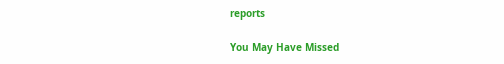reports

You May Have Missed